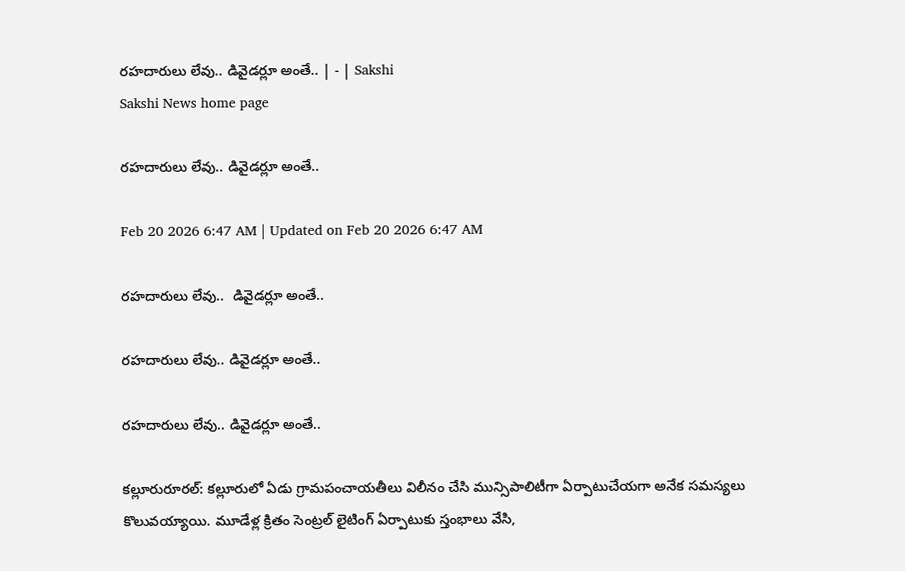రహదారులు లేవు.. డివైడర్లూ అంతే.. | - | Sakshi
Sakshi News home page

రహదారులు లేవు.. డివైడర్లూ అంతే..

Feb 20 2026 6:47 AM | Updated on Feb 20 2026 6:47 AM

రహదారులు లేవు..  డివైడర్లూ అంతే..

రహదారులు లేవు.. డివైడర్లూ అంతే..

రహదారులు లేవు.. డివైడర్లూ అంతే..

కల్లూరురూరల్‌: కల్లూరులో ఏడు గ్రామపంచాయతీలు విలీనం చేసి మున్సిపాలిటీగా ఏర్పాటుచేయగా అనేక సమస్యలు కొలువయ్యాయి. మూడేళ్ల క్రితం సెంట్రల్‌ లైటింగ్‌ ఏర్పాటుకు స్తంభాలు వేసి,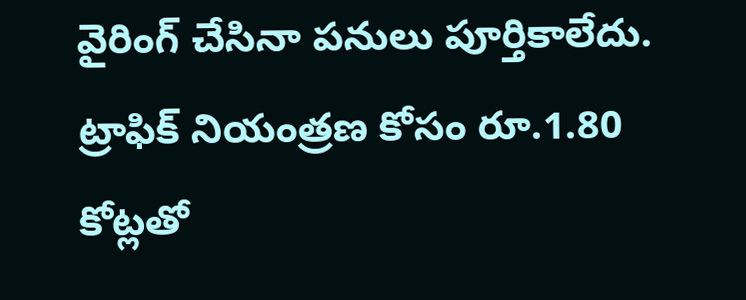వైరింగ్‌ చేసినా పనులు పూర్తికాలేదు. ట్రాఫిక్‌ నియంత్రణ కోసం రూ.1.80 కోట్లతో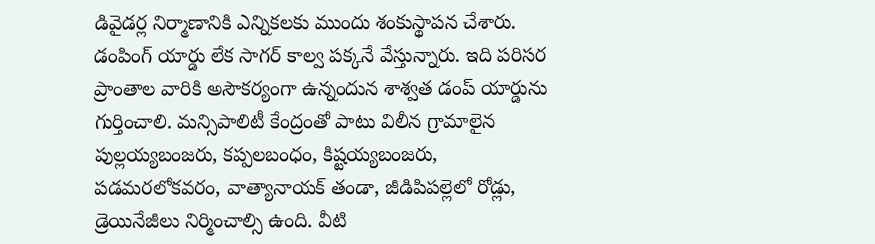డివైడర్ల నిర్మాణానికి ఎన్నికలకు ముందు శంకుస్థాపన చేశారు. డంపింగ్‌ యార్డు లేక సాగర్‌ కాల్వ పక్కనే వేస్తున్నారు. ఇది పరిసర ప్రాంతాల వారికి అసౌకర్యంగా ఉన్నందున శాశ్వత డంప్‌ యార్డును గుర్తించాలి. మన్సిపాలిటీ కేంద్రంతో పాటు విలీన గ్రామాలైన పుల్లయ్యబంజరు, కప్పలబంధం, కిష్టయ్యబంజరు, పడమరలోకవరం, వాత్యానాయక్‌ తండా, జీడిపిపల్లెలో రోడ్లు, డ్రెయినేజీలు నిర్మించాల్సి ఉంది. వీటి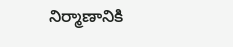నిర్మాణానికి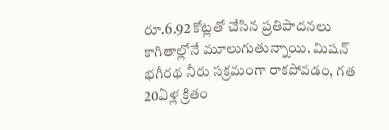రూ.6.92 కోట్లతో చేసిన ప్రతిపాదనలు కాగితాల్లోనే మూలుగుతున్నాయి. మిషన్‌ భగీరథ నీరు సక్రమంగా రాకపోవడం, గత 20ఏళ్ల క్రితం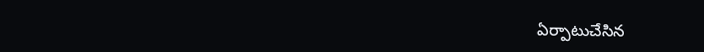ఏర్పాటుచేసిన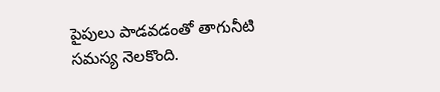పైపులు పాడవడంతో తాగునీటి సమస్య నెలకొంది.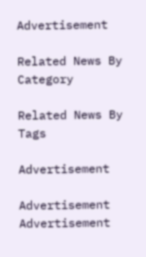Advertisement

Related News By Category

Related News By Tags

Advertisement

Advertisement
Advertisement